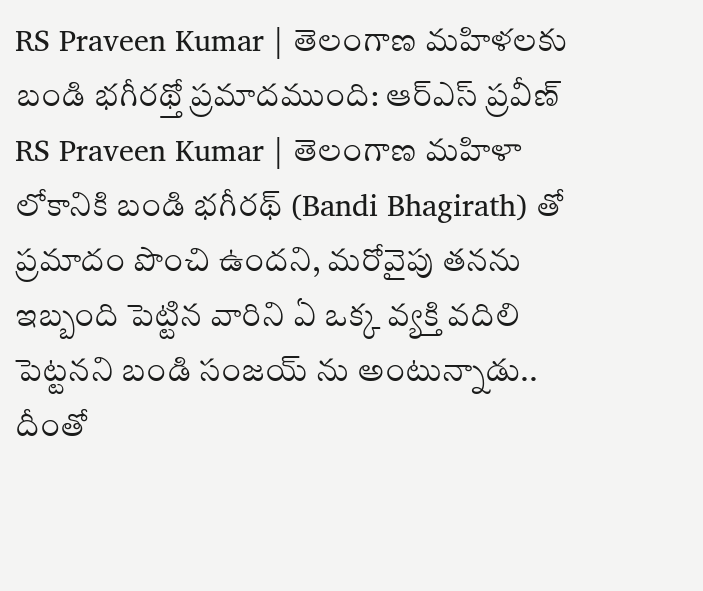RS Praveen Kumar | తెలంగాణ మహిళలకు బండి భగీరథ్తో ప్రమాదముంది: ఆర్ఎస్ ప్రవీణ్
RS Praveen Kumar | తెలంగాణ మహిళా లోకానికి బండి భగీరథ్ (Bandi Bhagirath) తో ప్రమాదం పొంచి ఉందని, మరోవైపు తనను ఇబ్బంది పెట్టిన వారిని ఏ ఒక్క వ్యక్తి వదిలి పెట్టనని బండి సంజయ్ ను అంటున్నాడు.. దీంతో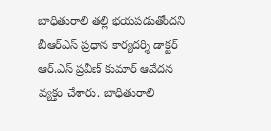బాధితురాలి తల్లి భయపడుతోందని బీఆర్ఎస్ ప్రధాన కార్యదర్శి డాక్టర్ ఆర్.ఎస్ ప్రవీణ్ కుమార్ ఆవేదన వ్యక్తం చేశారు. బాధితురాలి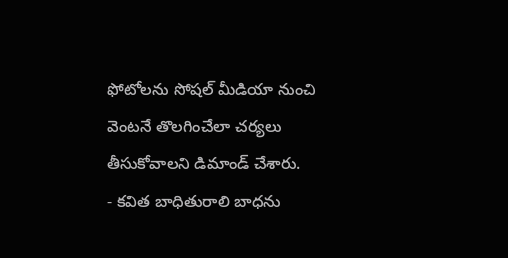ఫోటోలను సోషల్ మీడియా నుంచి వెంటనే తొలగించేలా చర్యలు తీసుకోవాలని డిమాండ్ చేశారు.
- కవిత బాధితురాలి బాధను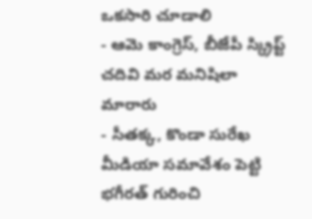ఒకసారి చూడాలి
- ఆమె కాంగ్రెస్, బీజేపీ స్క్రిప్ట్ చదివి మర మనిషిలా మారారు
- సీతక్క, కొండా సురేఖ మీడియా సమావేశం పెట్టి భగీరత్ గురించి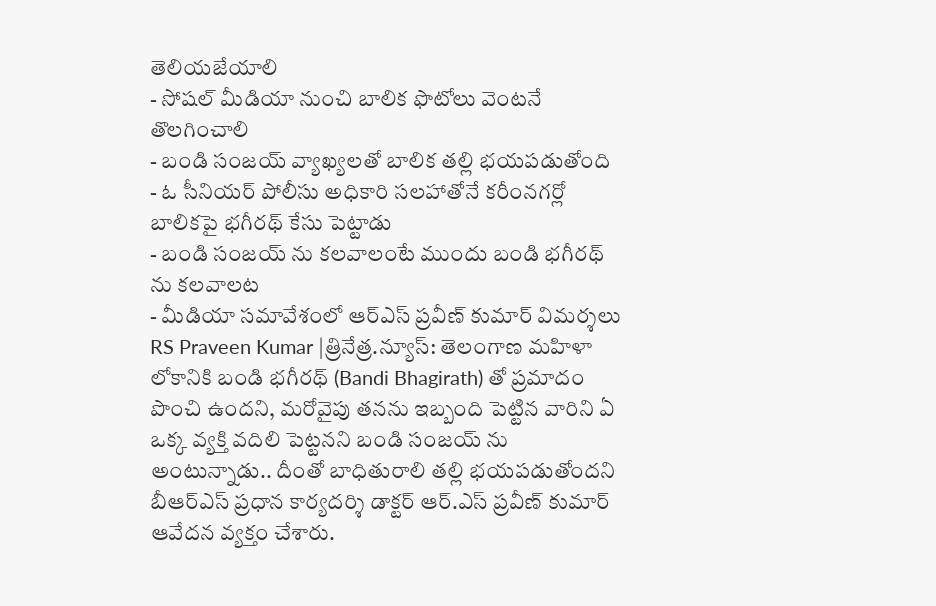తెలియజేయాలి
- సోషల్ మీడియా నుంచి బాలిక ఫొటోలు వెంటనే తొలగించాలి
- బండి సంజయ్ వ్యాఖ్యలతో బాలిక తల్లి భయపడుతోంది
- ఓ సీనియర్ పోలీసు అధికారి సలహాతోనే కరీంనగర్లో బాలికపై భగీరథ్ కేసు పెట్టాడు
- బండి సంజయ్ ను కలవాలంటే ముందు బండి భగీరథ్ ను కలవాలట
- మీడియా సమావేశంలో ఆర్ఎస్ ప్రవీణ్ కుమార్ విమర్శలు
RS Praveen Kumar |త్రినేత్ర.న్యూస్: తెలంగాణ మహిళా లోకానికి బండి భగీరథ్ (Bandi Bhagirath) తో ప్రమాదం పొంచి ఉందని, మరోవైపు తనను ఇబ్బంది పెట్టిన వారిని ఏ ఒక్క వ్యక్తి వదిలి పెట్టనని బండి సంజయ్ ను అంటున్నాడు.. దీంతో బాధితురాలి తల్లి భయపడుతోందని బీఆర్ఎస్ ప్రధాన కార్యదర్శి డాక్టర్ ఆర్.ఎస్ ప్రవీణ్ కుమార్ ఆవేదన వ్యక్తం చేశారు.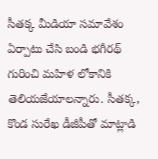సీతక్క మీడియా సమావేశం ఏర్పాటు చేసి బండి భగీరథ్ గురించి మహిళ లోకానికి తెలియజేయాలన్నారు. సీతక్క, కొండ సురేఖ డీజీపీతో మాట్లాడి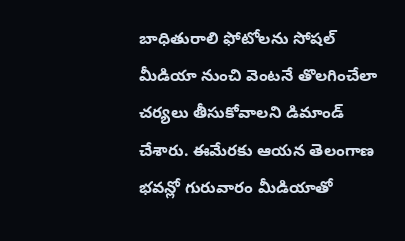బాధితురాలి ఫోటోలను సోషల్ మీడియా నుంచి వెంటనే తొలగించేలా చర్యలు తీసుకోవాలని డిమాండ్ చేశారు. ఈమేరకు ఆయన తెలంగాణ భవన్లో గురువారం మీడియాతో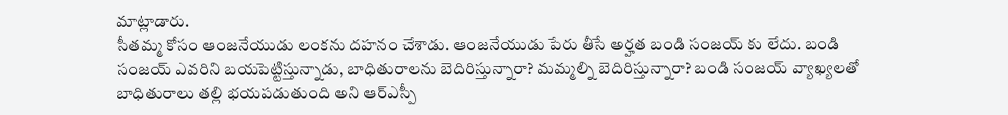మాట్లాడారు.
సీతమ్మ కోసం ఆంజనేయుడు లంకను దహనం చేశాడు. ఆంజనేయుడు పేరు తీసే అర్హత బండి సంజయ్ కు లేదు. బండి సంజయ్ ఎవరిని బయపెట్టిస్తున్నాడు, బాధితురాలను బెదిరిస్తున్నారా? మమ్మల్ని బెదిరిస్తున్నారా? బండి సంజయ్ వ్యాఖ్యలతో బాధితురాలు తల్లి భయపడుతుంది అని ఆర్ఎస్పీ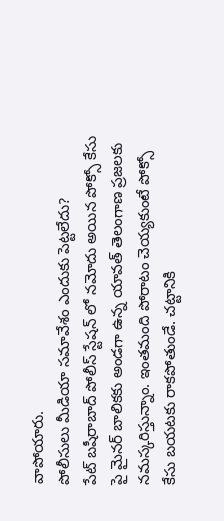వాపోయారు.
పోలీసులు మీడియా సమావేశం ఎందుకు పెట్టలేదు?
పేట్ బషీరాబాద్ పోలీస్ స్టేషన్ లో నమోదు అయిన పోక్సో కేసు పై మైనర్ బాలికకు అండగా ఉన్న యావత్ తెలంగాణ ప్రజలకు నమస్కరిస్తున్నాం. ఇంతమంది పోరాటం చెయ్యకుంటే పోక్సో కేసు బయటకు రాకపోతుండే. చట్టానికి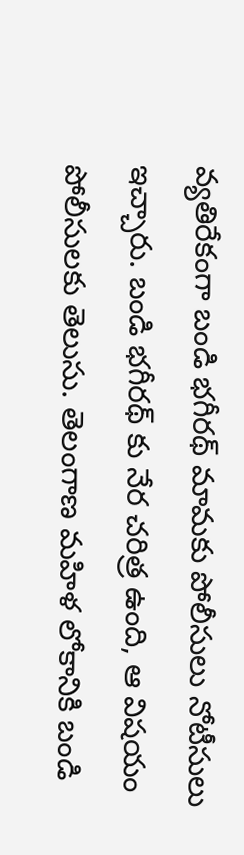వ్యతిరేకంగా బండి భగీరథ్ మామకు పోలీసులు నోటీసులు ఇచ్చారు. బండి భగీరథ్ కు నేర చరిత్ర ఉంది, ఆ విషయం పోలీసులకు తెలుసు. తెలంగాణ మహిళ లోకానికి బండి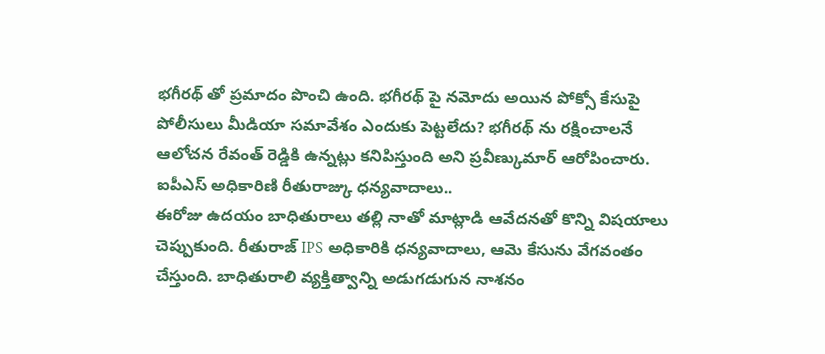భగీరథ్ తో ప్రమాదం పొంచి ఉంది. భగీరథ్ పై నమోదు అయిన పోక్సో కేసుపై పోలీసులు మీడియా సమావేశం ఎందుకు పెట్టలేదు? భగీరథ్ ను రక్షించాలనే ఆలోచన రేవంత్ రెడ్డికి ఉన్నట్లు కనిపిస్తుంది అని ప్రవీణ్కుమార్ ఆరోపించారు.
ఐపీఎస్ అధికారిణి రీతురాజ్కు ధన్యవాదాలు..
ఈరోజు ఉదయం బాధితురాలు తల్లి నాతో మాట్లాడి ఆవేదనతో కొన్ని విషయాలు చెప్పుకుంది. రీతురాజ్ IPS అధికారికి ధన్యవాదాలు, ఆమె కేసును వేగవంతం చేస్తుంది. బాధితురాలి వ్యక్తిత్వాన్ని అడుగడుగున నాశనం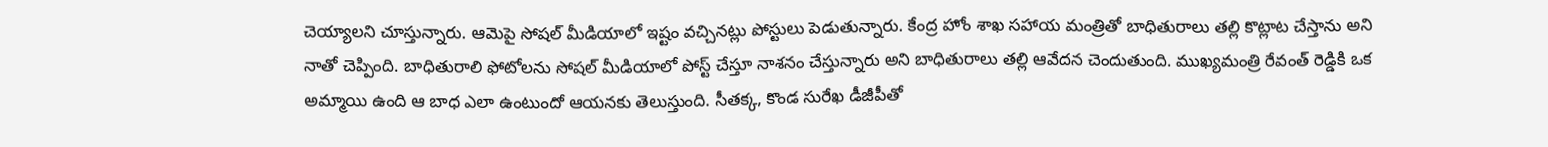చెయ్యాలని చూస్తున్నారు. ఆమెపై సోషల్ మీడియాలో ఇష్టం వచ్చినట్లు పోస్టులు పెడుతున్నారు. కేంద్ర హోం శాఖ సహాయ మంత్రితో బాధితురాలు తల్లి కొట్లాట చేస్తాను అని నాతో చెప్పింది. బాధితురాలి ఫోటోలను సోషల్ మీడియాలో పోస్ట్ చేస్తూ నాశనం చేస్తున్నారు అని బాధితురాలు తల్లి ఆవేదన చెందుతుంది. ముఖ్యమంత్రి రేవంత్ రెడ్డికి ఒక అమ్మాయి ఉంది ఆ బాధ ఎలా ఉంటుందో ఆయనకు తెలుస్తుంది. సీతక్క, కొండ సురేఖ డీజీపీతో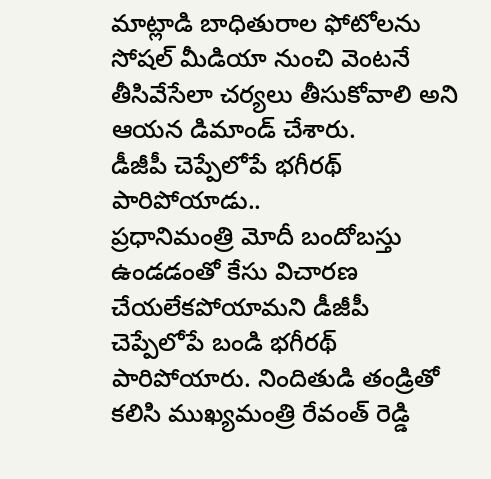మాట్లాడి బాధితురాల ఫోటోలను సోషల్ మీడియా నుంచి వెంటనే తీసివేసేలా చర్యలు తీసుకోవాలి అని ఆయన డిమాండ్ చేశారు.
డీజీపీ చెప్పేలోపే భగీరథ్ పారిపోయాడు..
ప్రధానిమంత్రి మోదీ బందోబస్తు ఉండడంతో కేసు విచారణ చేయలేకపోయామని డీజీపీ చెప్పేలోపే బండి భగీరథ్ పారిపోయారు. నిందితుడి తండ్రితో కలిసి ముఖ్యమంత్రి రేవంత్ రెడ్డి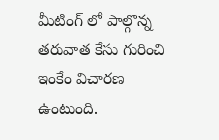మీటింగ్ లో పాల్గొన్న తరువాత కేసు గురించి ఇంకేం విచారణ ఉంటుంది.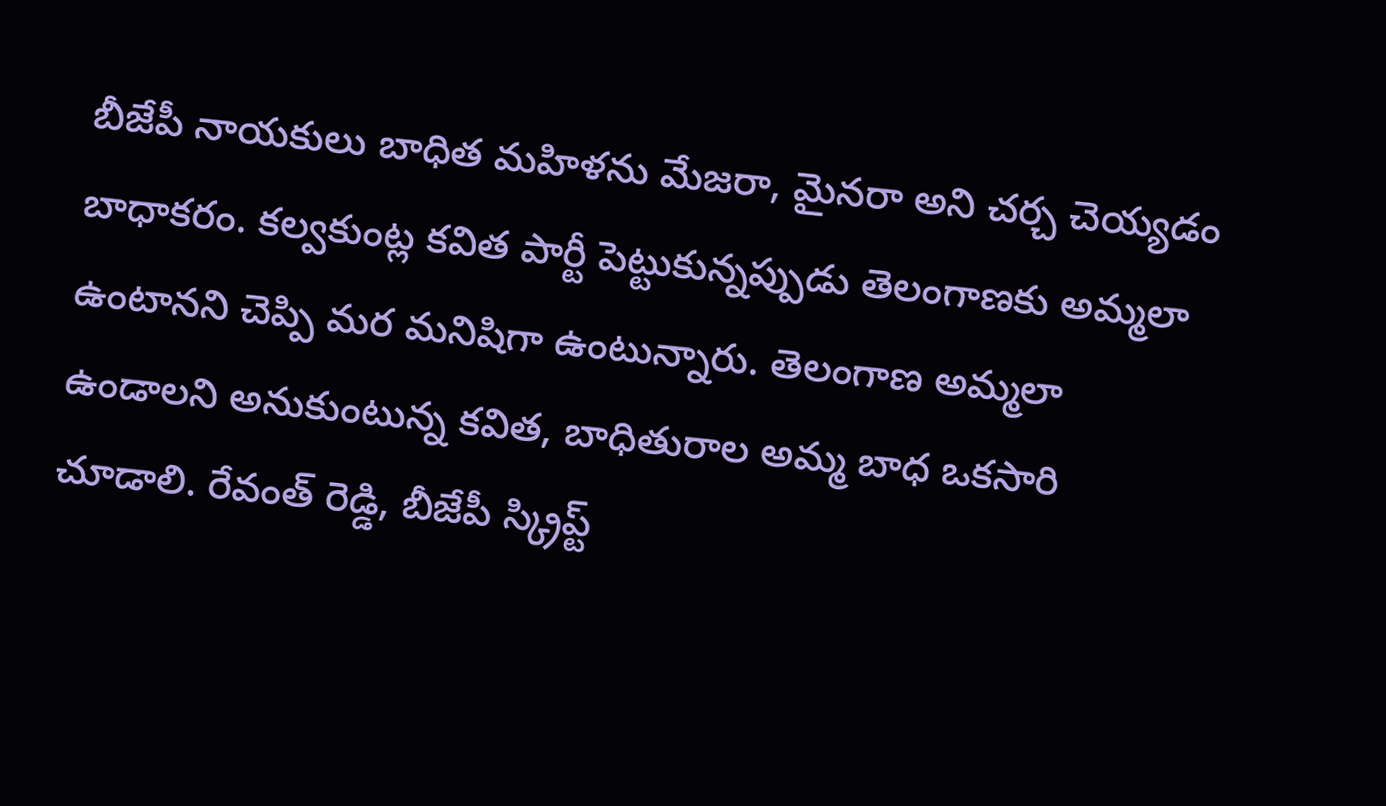బీజేపీ నాయకులు బాధిత మహిళను మేజరా, మైనరా అని చర్చ చెయ్యడం బాధాకరం. కల్వకుంట్ల కవిత పార్టీ పెట్టుకున్నప్పుడు తెలంగాణకు అమ్మలా ఉంటానని చెప్పి మర మనిషిగా ఉంటున్నారు. తెలంగాణ అమ్మలా ఉండాలని అనుకుంటున్న కవిత, బాధితురాల అమ్మ బాధ ఒకసారి చూడాలి. రేవంత్ రెడ్డి, బీజేపీ స్క్రిప్ట్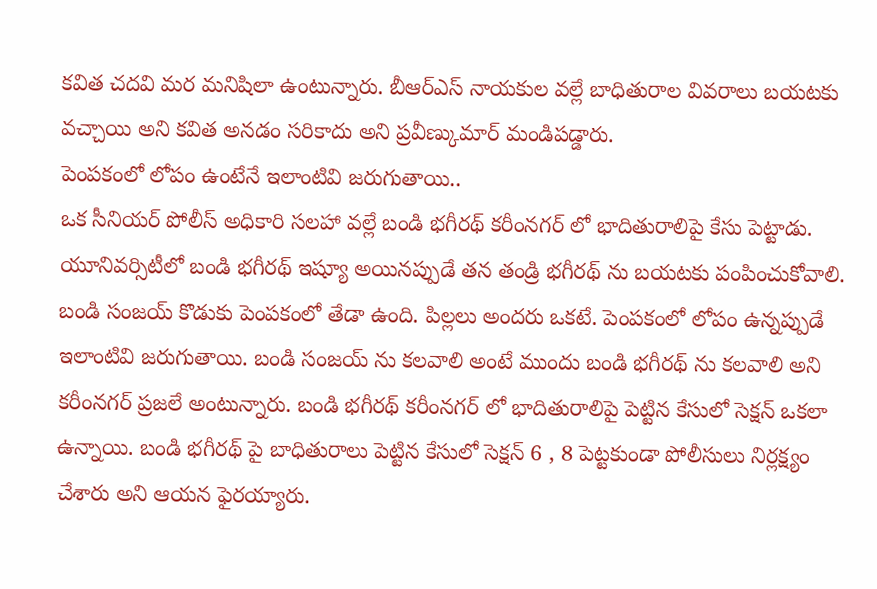కవిత చదవి మర మనిషిలా ఉంటున్నారు. బీఆర్ఎస్ నాయకుల వల్లే బాధితురాల వివరాలు బయటకు వచ్చాయి అని కవిత అనడం సరికాదు అని ప్రవీణ్కుమార్ మండిపడ్డారు.
పెంపకంలో లోపం ఉంటేనే ఇలాంటివి జరుగుతాయి..
ఒక సీనియర్ పోలీస్ అధికారి సలహా వల్లే బండి భగీరథ్ కరీంనగర్ లో భాదితురాలిపై కేసు పెట్టాడు. యూనివర్సిటీలో బండి భగీరథ్ ఇష్యూ అయినప్పుడే తన తండ్రి భగీరథ్ ను బయటకు పంపించుకోవాలి. బండి సంజయ్ కొడుకు పెంపకంలో తేడా ఉంది. పిల్లలు అందరు ఒకటే. పెంపకంలో లోపం ఉన్నప్పుడే ఇలాంటివి జరుగుతాయి. బండి సంజయ్ ను కలవాలి అంటే ముందు బండి భగీరథ్ ను కలవాలి అని కరీంనగర్ ప్రజలే అంటున్నారు. బండి భగీరథ్ కరీంనగర్ లో భాదితురాలిపై పెట్టిన కేసులో సెక్షన్ ఒకలా ఉన్నాయి. బండి భగీరథ్ పై బాధితురాలు పెట్టిన కేసులో సెక్షన్ 6 , 8 పెట్టకుండా పోలీసులు నిర్లక్ష్యం చేశారు అని ఆయన ఫైరయ్యారు.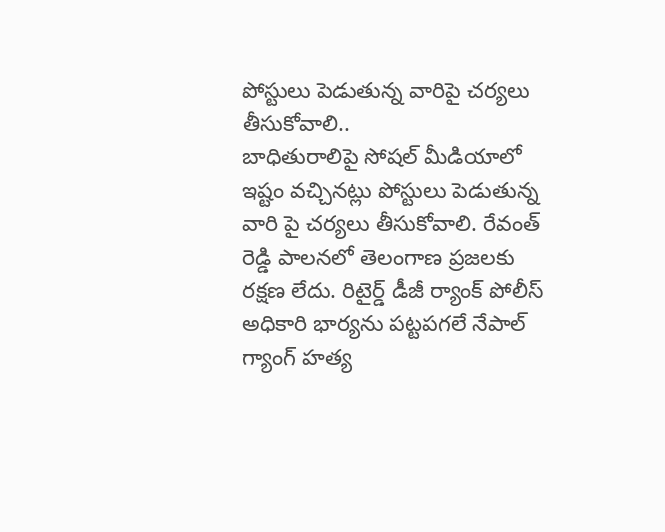పోస్టులు పెడుతున్న వారిపై చర్యలు తీసుకోవాలి..
బాధితురాలిపై సోషల్ మీడియాలో ఇష్టం వచ్చినట్లు పోస్టులు పెడుతున్న వారి పై చర్యలు తీసుకోవాలి. రేవంత్ రెడ్డి పాలనలో తెలంగాణ ప్రజలకు రక్షణ లేదు. రిటైర్డ్ డీజీ ర్యాంక్ పోలీస్ అధికారి భార్యను పట్టపగలే నేపాల్ గ్యాంగ్ హత్య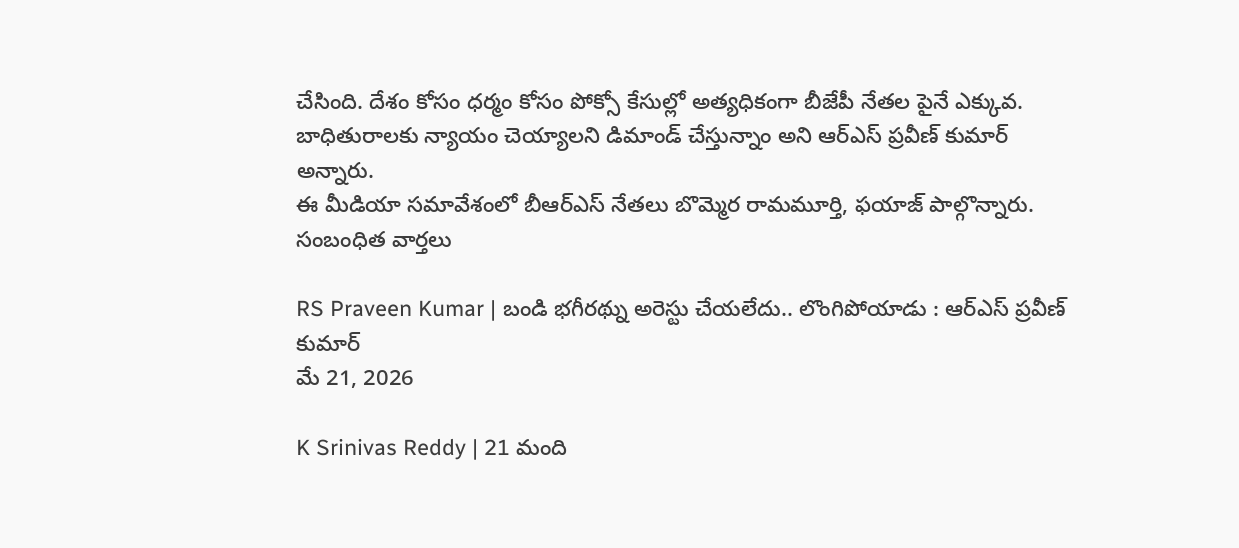చేసింది. దేశం కోసం ధర్మం కోసం పోక్సో కేసుల్లో అత్యధికంగా బీజేపీ నేతల పైనే ఎక్కువ.
బాధితురాలకు న్యాయం చెయ్యాలని డిమాండ్ చేస్తున్నాం అని ఆర్ఎస్ ప్రవీణ్ కుమార్ అన్నారు.
ఈ మీడియా సమావేశంలో బీఆర్ఎస్ నేతలు బొమ్మెర రామమూర్తి, ఫయాజ్ పాల్గొన్నారు.
సంబంధిత వార్తలు

RS Praveen Kumar | బండి భగీరథ్ను అరెస్టు చేయలేదు.. లొంగిపోయాడు : ఆర్ఎస్ ప్రవీణ్ కుమార్
మే 21, 2026

K Srinivas Reddy | 21 మంది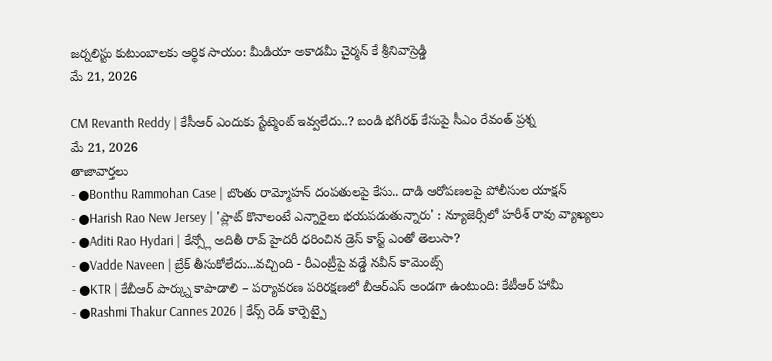జర్నలిస్టు కుటుంబాలకు ఆర్థిక సాయం: మీడియా అకాడమీ చైర్మన్ కే శ్రీనివాస్రెడ్డి
మే 21, 2026

CM Revanth Reddy | కేసీఆర్ ఎందుకు స్టేట్మెంట్ ఇవ్వలేదు..? బండి భగీరథ్ కేసుపై సీఎం రేవంత్ ప్రశ్న
మే 21, 2026
తాజావార్తలు
- ●Bonthu Rammohan Case | బొంతు రామ్మోహన్ దంపతులపై కేసు.. దాడి ఆరోపణలపై పోలీసుల యాక్షన్
- ●Harish Rao New Jersey | 'ప్లాట్ కొనాలంటే ఎన్నారైలు భయపడుతున్నారు' : న్యూజెర్సీలో హరీశ్ రావు వ్యాఖ్యలు
- ●Aditi Rao Hydari | కేన్స్లో అదితీ రావ్ హైదరీ ధరించిన డ్రెస్ కాస్ట్ ఎంతో తెలుసా?
- ●Vadde Naveen | బ్రేక్ తీసుకోలేదు...వచ్చింది - రీఎంట్రీపై వడ్డే నవీన్ కామెంట్స్
- ●KTR | కేబీఆర్ పార్క్ను కాపాడాలి – పర్యావరణ పరిరక్షణలో బీఆర్ఎస్ అండగా ఉంటుంది: కేటీఆర్ హామీ
- ●Rashmi Thakur Cannes 2026 | కేన్స్ రెడ్ కార్పెట్పై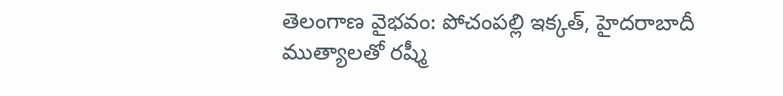తెలంగాణ వైభవం: పోచంపల్లి ఇక్కత్, హైదరాబాదీ ముత్యాలతో రష్మీ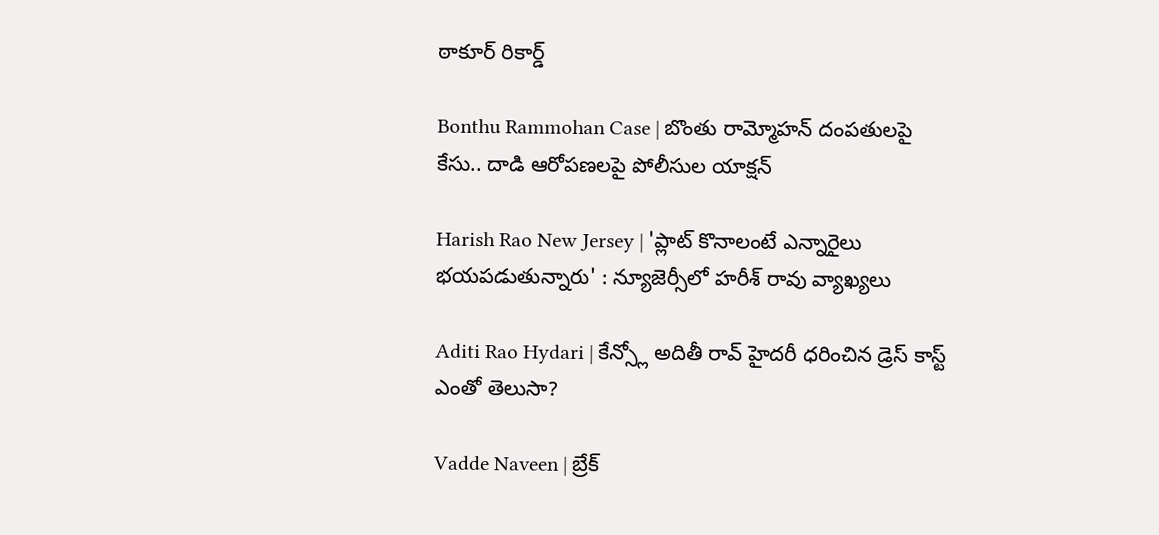ఠాకూర్ రికార్డ్

Bonthu Rammohan Case | బొంతు రామ్మోహన్ దంపతులపై కేసు.. దాడి ఆరోపణలపై పోలీసుల యాక్షన్

Harish Rao New Jersey | 'ప్లాట్ కొనాలంటే ఎన్నారైలు భయపడుతున్నారు' : న్యూజెర్సీలో హరీశ్ రావు వ్యాఖ్యలు

Aditi Rao Hydari | కేన్స్లో అదితీ రావ్ హైదరీ ధరించిన డ్రెస్ కాస్ట్ ఎంతో తెలుసా?

Vadde Naveen | బ్రేక్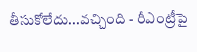తీసుకోలేదు...వచ్చింది - రీఎంట్రీపై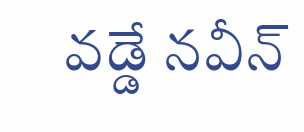వడ్డే నవీన్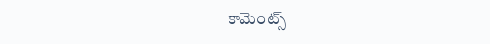కామెంట్స్